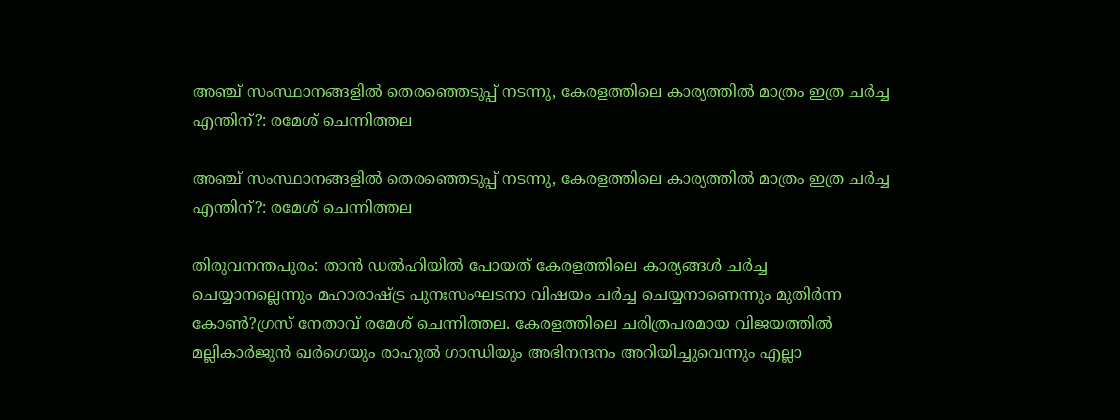അഞ്ച് സംസ്ഥാനങ്ങളില്‍ തെരഞ്ഞെടുപ്പ് നടന്നു, കേരളത്തിലെ കാര്യത്തില്‍ മാത്രം ഇത്ര ചര്‍ച്ച എന്തിന്?: രമേശ് ചെന്നിത്തല

അഞ്ച് സംസ്ഥാനങ്ങളില്‍ തെരഞ്ഞെടുപ്പ് നടന്നു, കേരളത്തിലെ കാര്യത്തില്‍ മാത്രം ഇത്ര ചര്‍ച്ച എന്തിന്?: രമേശ് ചെന്നിത്തല

തിരുവനന്തപുരം: താന്‍ ഡല്‍ഹിയില്‍ പോയത് കേരളത്തിലെ കാര്യങ്ങള്‍ ചര്‍ച്ച ചെയ്യാനല്ലെന്നും മഹാരാഷ്ട്ര പുനഃസംഘടനാ വിഷയം ചര്‍ച്ച ചെയ്യനാണെന്നും മുതിര്‍ന്ന കോണ്‍?ഗ്രസ് നേതാവ് രമേശ് ചെന്നിത്തല. കേരളത്തിലെ ചരിത്രപരമായ വിജയത്തില്‍ മല്ലികാര്‍ജുന്‍ ഖര്‍ഗെയും രാഹുല്‍ ഗാന്ധിയും അഭിനന്ദനം അറിയിച്ചുവെന്നും എല്ലാ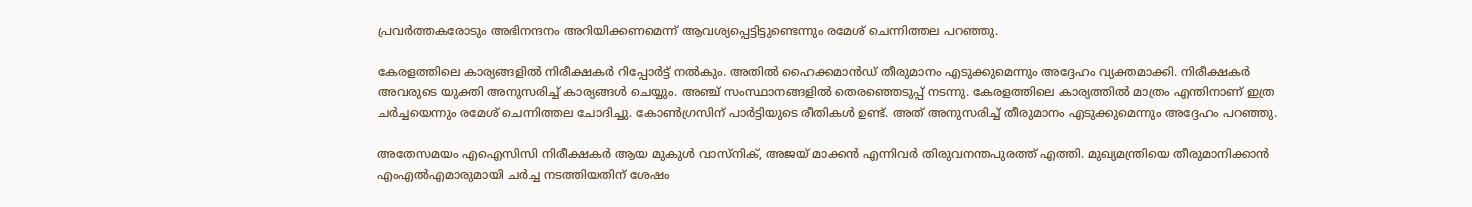പ്രവര്‍ത്തകരോടും അഭിനന്ദനം അറിയിക്കണമെന്ന് ആവശ്യപ്പെട്ടിട്ടുണ്ടെന്നും രമേശ് ചെന്നിത്തല പറഞ്ഞു.

കേരളത്തിലെ കാര്യങ്ങളില്‍ നിരീക്ഷകര്‍ റിപ്പോര്‍ട്ട് നല്‍കും. അതില്‍ ഹൈക്കമാന്‍ഡ് തീരുമാനം എടുക്കുമെന്നും അദ്ദേഹം വ്യക്തമാക്കി. നിരീക്ഷകര്‍ അവരുടെ യുക്തി അനുസരിച്ച് കാര്യങ്ങള്‍ ചെയ്യും. അഞ്ച് സംസ്ഥാനങ്ങളില്‍ തെരഞ്ഞെടുപ്പ് നടന്നു. കേരളത്തിലെ കാര്യത്തില്‍ മാത്രം എന്തിനാണ് ഇത്ര ചര്‍ച്ചയെന്നും രമേശ് ചെന്നിത്തല ചോദിച്ചു. കോണ്‍ഗ്രസിന് പാര്‍ട്ടിയുടെ രീതികള്‍ ഉണ്ട്. അത് അനുസരിച്ച് തീരുമാനം എടുക്കുമെന്നും അദ്ദേഹം പറഞ്ഞു.

അതേസമയം എഐസിസി നിരീക്ഷകര്‍ ആയ മുകുള്‍ വാസ്നിക്, അജയ് മാക്കന്‍ എന്നിവര്‍ തിരുവനന്തപുരത്ത് എത്തി. മുഖ്യമന്ത്രിയെ തീരുമാനിക്കാന്‍ എംഎല്‍എമാരുമായി ചര്‍ച്ച നടത്തിയതിന് ശേഷം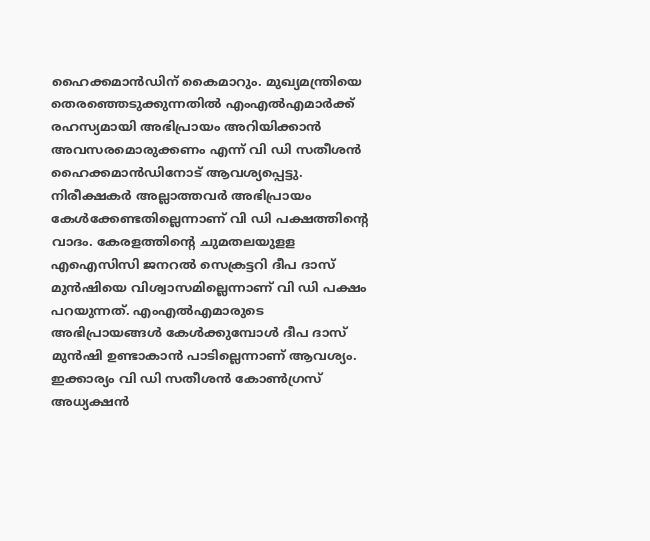ഹൈക്കമാന്‍ഡിന് കൈമാറും. മുഖ്യമന്ത്രിയെ തെരഞ്ഞെടുക്കുന്നതില്‍ എംഎല്‍എമാര്‍ക്ക് രഹസ്യമായി അഭിപ്രായം അറിയിക്കാന്‍ അവസരമൊരുക്കണം എന്ന് വി ഡി സതീശന്‍ ഹൈക്കമാന്‍ഡിനോട് ആവശ്യപ്പെട്ടു. നിരീക്ഷകര്‍ അല്ലാത്തവര്‍ അഭിപ്രായം കേള്‍ക്കേണ്ടതില്ലെന്നാണ് വി ഡി പക്ഷത്തിന്റെ വാദം. കേരളത്തിന്റെ ചുമതലയുളള എഐസിസി ജനറല്‍ സെക്രട്ടറി ദീപ ദാസ് മുന്‍ഷിയെ വിശ്വാസമില്ലെന്നാണ് വി ഡി പക്ഷം പറയുന്നത്. എംഎല്‍എമാരുടെ അഭിപ്രായങ്ങള്‍ കേള്‍ക്കുമ്പോള്‍ ദീപ ദാസ് മുന്‍ഷി ഉണ്ടാകാന്‍ പാടില്ലെന്നാണ് ആവശ്യം. ഇക്കാര്യം വി ഡി സതീശന്‍ കോണ്‍ഗ്രസ് അധ്യക്ഷന്‍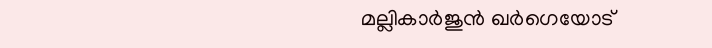മല്ലികാര്‍ജുന്‍ ഖര്‍ഗെയോട്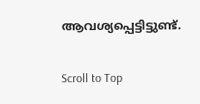ആവശ്യപ്പെട്ടിട്ടുണ്ട്.

Scroll to Top